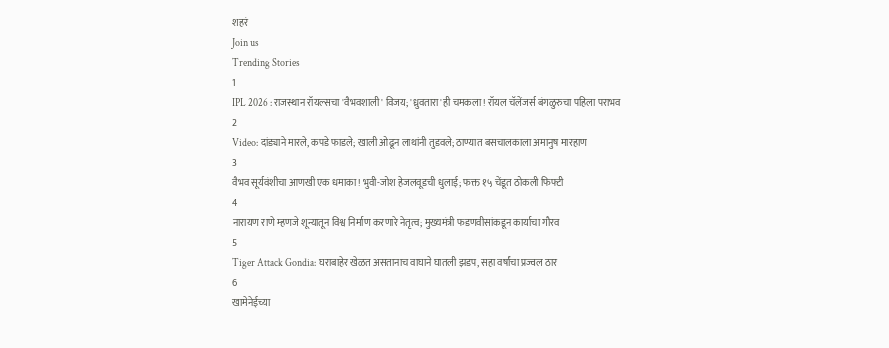शहरं
Join us
Trending Stories
1
IPL 2026 : राजस्थान रॉयल्सचा 'वैभवशाली' विजय; 'ध्रुवतारा'ही चमकला! रॉयल चॅलेंजर्स बंगळुरुचा पहिला पराभव
2
Video: दांड्याने मारले, कपडे फाडले; खाली ओढून लाथांनी तुडवले; ठाण्यात बसचालकाला अमानुष मारहाण
3
वैभव सूर्यवंशीचा आणखी एक धमाका! भुवी-जोश हेजलवूडची धुलाई; फक्त १५ चेंडूत ठोकली फिफ्टी
4
नारायण राणे म्हणजे शून्यातून विश्व निर्माण करणारे नेतृत्व; मुख्यमंत्री फडणवीसांकडून कार्याचा गौरव
5
Tiger Attack Gondia: घराबाहेर खेळत असतानाच वाघाने घातली झडप, सहा वर्षांचा प्रज्वल ठार
6
खामेनेईच्या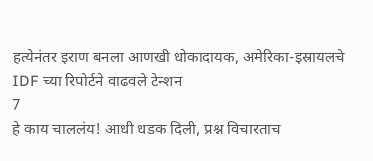हत्येनंतर इराण बनला आणखी धोकादायक, अमेरिका-इस्रायलचे IDF च्या रिपोर्टने वाढवले टेन्शन
7
हे काय चाललंय! आधी धडक दिली, प्रश्न विचारताच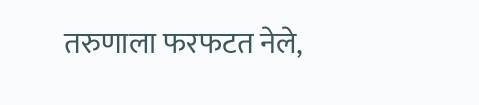तरुणाला फरफटत नेले,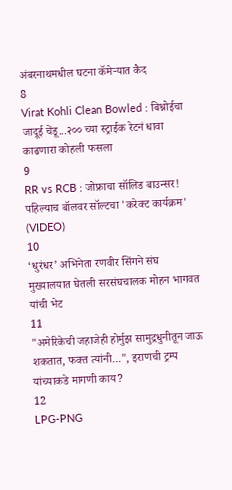अंबरनाथमधील घटना कॅमेऱ्यात कैद
8
Virat Kohli Clean Bowled : बिश्नोईचा जादूई चेंडू...२०० च्या स्ट्राईक रेटनं धावा काढणारा कोहली फसला
9
RR vs RCB : जोफ्राचा सॉलिड बाउन्सर! पहिल्याच बॉलवर सॉल्टचा 'करेक्ट कार्यक्रम' (VIDEO)
10
‘धुरंधर’ अभिनेता रणवीर सिंगने संघ मुख्यालयात घेतली सरसंघचालक मोहन भागवत यांची भेट
11
"अमेरिकेची जहाजेही होर्मुझ सामुद्रधुनीतून जाऊ शकतात, फक्त त्यांनी...", इराणची ट्रम्प यांच्याकडे मागणी काय?
12
LPG-PNG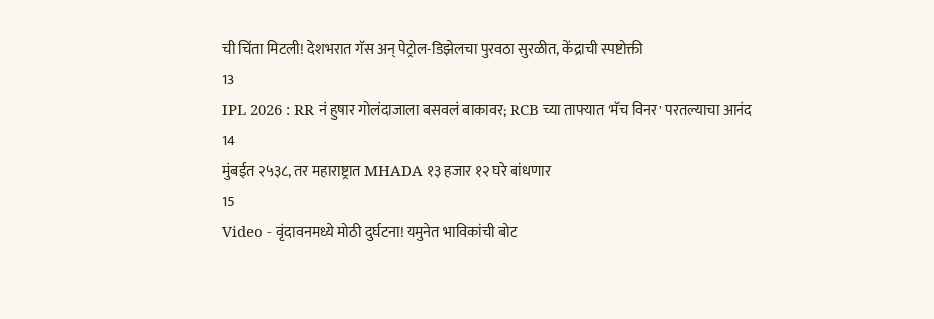ची चिंता मिटली! देशभरात गॅस अन् पेट्रोल-डिझेलचा पुरवठा सुरळीत, केंद्राची स्पष्टोक्ती
13
IPL 2026 : RR नं हुषार गोलंदाजाला बसवलं बाकावर; RCB च्या ताफ्यात 'मॅच विनर' परतल्याचा आनंद
14
मुंबईत २५३८, तर महाराष्ट्रात MHADA १३ हजार १२ घरे बांधणार
15
Video - वृंदावनमध्ये मोठी दुर्घटना! यमुनेत भाविकांची बोट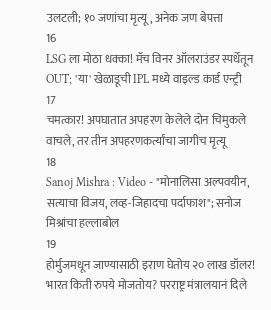उलटली; १० जणांचा मृत्यू, अनेक जण बेपत्ता
16
LSG ला मोठा धक्का! मॅच विनर ऑलराउंडर स्पर्धेतून OUT; 'या' खेळाडूची IPL मध्ये वाइल्ड कार्ड एन्ट्री
17
चमत्कार! अपघातात अपहरण केलेले दोन चिमुकले वाचले, तर तीन अपहरणकर्त्यांचा जागीच मृत्यू
18
Sanoj Mishra : Video - "मोनालिसा अल्पवयीन, सत्याचा विजय, लव्ह-जिहादचा पर्दाफाश"; सनोज मिश्रांचा हल्लाबोल
19
होर्मुजमधून जाण्यासाठी इराण घेतोय २० लाख डॉलर! भारत किती रुपये मोजतोय? परराष्ट्र मंत्रालयानं दिले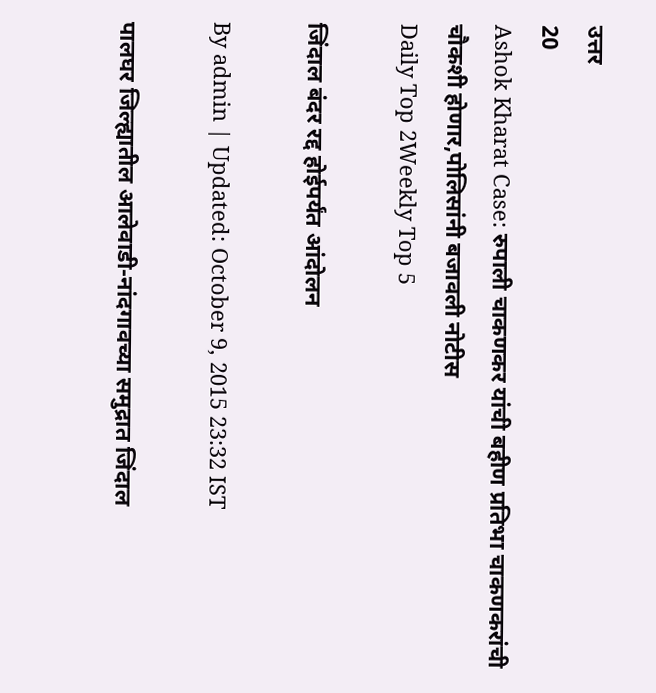उत्तर
20
Ashok Kharat Case: रुपाली चाकणकर यांची बहीण प्रतिभा चाकणकरांची चौकशी होणार,पोलिसांनी बजावली नोटीस
Daily Top 2Weekly Top 5

जिंदाल बंदर रद्द होईपर्यंत आंदोलन

By admin | Updated: October 9, 2015 23:32 IST

पालघर जिल्ह्यातील आलेवाडी-नांदगावच्या समुद्रात जिंदाल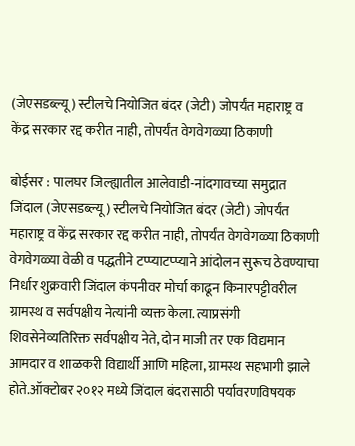(जेएसडब्ल्यू) स्टीलचे नियोजित बंदर (जेटी) जोपर्यंत महाराष्ट्र व केंद्र सरकार रद्द करीत नाही, तोपर्यंत वेगवेगळ्या ठिकाणी

बोईसर : पालघर जिल्ह्यातील आलेवाडी-नांदगावच्या समुद्रात जिंदाल (जेएसडब्ल्यू) स्टीलचे नियोजित बंदर (जेटी) जोपर्यंत महाराष्ट्र व केंद्र सरकार रद्द करीत नाही, तोपर्यंत वेगवेगळ्या ठिकाणी वेगवेगळ्या वेळी व पद्धतीने टप्प्याटप्प्याने आंदोलन सुरूच ठेवण्याचा निर्धार शुक्रवारी जिंदाल कंपनीवर मोर्चा काढून किनारपट्टीवरील ग्रामस्थ व सर्वपक्षीय नेत्यांनी व्यक्त केला. त्याप्रसंगी शिवसेनेव्यतिरिक्त सर्वपक्षीय नेते, दोन माजी तर एक विद्यमान आमदार व शाळकरी विद्यार्थी आणि महिला, ग्रामस्थ सहभागी झाले होते.ऑक्टोबर २०१२ मध्ये जिंदाल बंदरासाठी पर्यावरणविषयक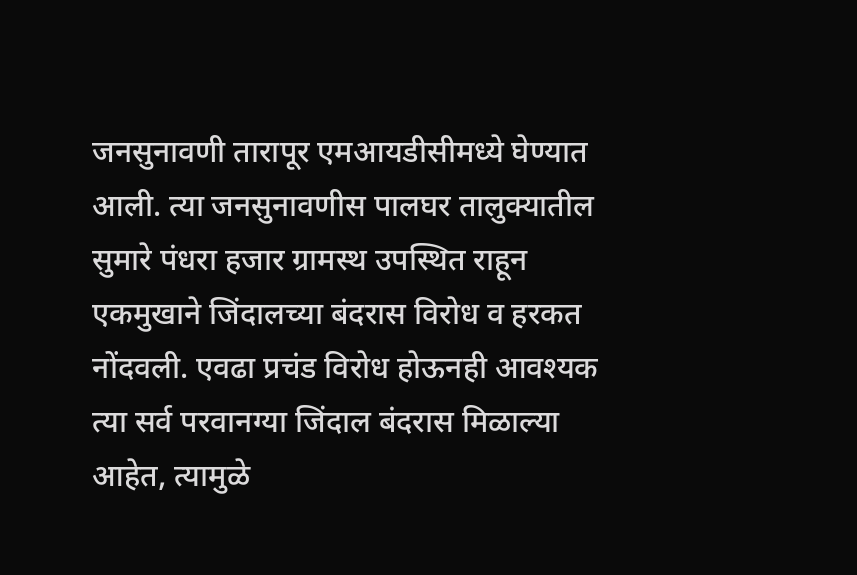जनसुनावणी तारापूर एमआयडीसीमध्ये घेण्यात आली. त्या जनसुनावणीस पालघर तालुक्यातील सुमारे पंधरा हजार ग्रामस्थ उपस्थित राहून एकमुखाने जिंदालच्या बंदरास विरोध व हरकत नोंदवली. एवढा प्रचंड विरोध होऊनही आवश्यक त्या सर्व परवानग्या जिंदाल बंदरास मिळाल्या आहेत, त्यामुळे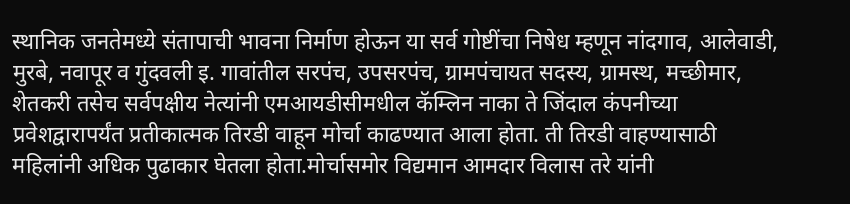स्थानिक जनतेमध्ये संतापाची भावना निर्माण होऊन या सर्व गोष्टींचा निषेध म्हणून नांदगाव, आलेवाडी, मुरबे, नवापूर व गुंदवली इ. गावांतील सरपंच, उपसरपंच, ग्रामपंचायत सदस्य, ग्रामस्थ, मच्छीमार, शेतकरी तसेच सर्वपक्षीय नेत्यांनी एमआयडीसीमधील कॅम्लिन नाका ते जिंदाल कंपनीच्या प्रवेशद्वारापर्यंत प्रतीकात्मक तिरडी वाहून मोर्चा काढण्यात आला होता. ती तिरडी वाहण्यासाठी महिलांनी अधिक पुढाकार घेतला होता.मोर्चासमोर विद्यमान आमदार विलास तरे यांनी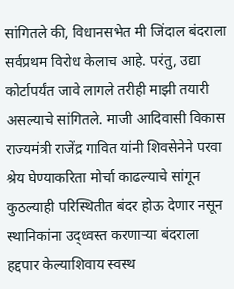सांगितले की, विधानसभेत मी जिंदाल बंदराला सर्वप्रथम विरोध केलाच आहे. परंतु, उद्या कोर्टापर्यंत जावे लागले तरीही माझी तयारी असल्याचे सांगितले. माजी आदिवासी विकास राज्यमंत्री राजेंद्र गावित यांनी शिवसेनेने परवा श्रेय घेण्याकरिता मोर्चा काढल्याचे सांगून कुठल्याही परिस्थितीत बंदर होऊ देणार नसून स्थानिकांना उद्ध्वस्त करणाऱ्या बंदराला हद्दपार केल्याशिवाय स्वस्थ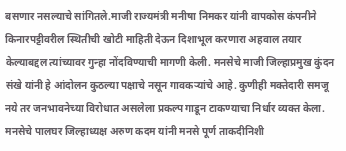बसणार नसल्याचे सांगितले.माजी राज्यमंत्री मनीषा निमकर यांनी वापकोस कंपनीने किनारपट्टीवरील स्थितीची खोटी माहिती देऊन दिशाभूल करणारा अहवाल तयार केल्याबद्दल त्यांच्यावर गुन्हा नोंदविण्याची मागणी केली. मनसेचे माजी जिल्हाप्रमुख कुंदन संखे यांनी हे आंदोलन कुठल्या पक्षाचे नसून गावकऱ्यांचे आहे. कुणीही मक्तेदारी समजू नये तर जनभावनेच्या विरोधात असलेला प्रकल्प गाडून टाकण्याचा निर्धार व्यक्त केला. मनसेचे पालघर जिल्हाध्यक्ष अरुण कदम यांनी मनसे पूर्ण ताकदीनिशी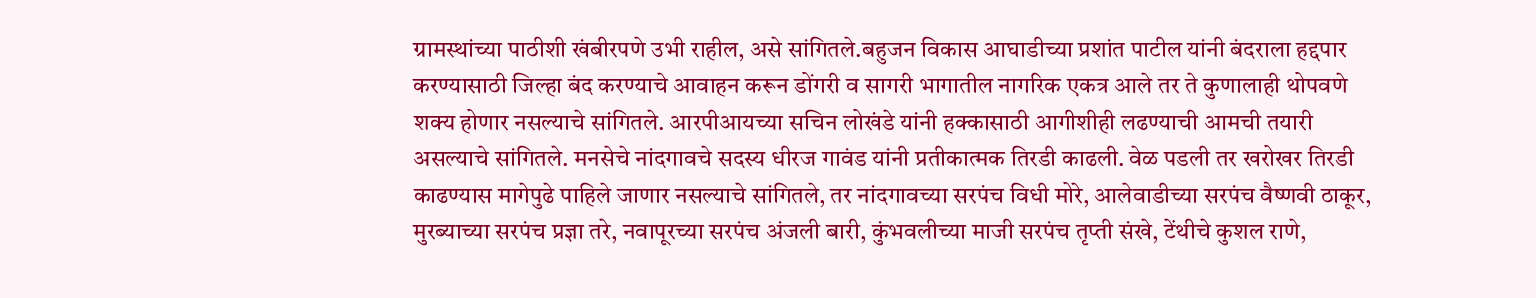ग्रामस्थांच्या पाठीशी खंबीरपणे उभी राहील, असे सांगितले.बहुजन विकास आघाडीच्या प्रशांत पाटील यांनी बंदराला हद्दपार करण्यासाठी जिल्हा बंद करण्याचे आवाहन करून डोंगरी व सागरी भागातील नागरिक एकत्र आले तर ते कुणालाही थोपवणे शक्य होणार नसल्याचे सांगितले. आरपीआयच्या सचिन लोखंडे यांनी हक्कासाठी आगीशीही लढण्याची आमची तयारी असल्याचे सांगितले. मनसेचे नांदगावचे सदस्य धीरज गावंड यांनी प्रतीकात्मक तिरडी काढली. वेळ पडली तर खरोखर तिरडी काढण्यास मागेपुढे पाहिले जाणार नसल्याचे सांगितले, तर नांदगावच्या सरपंच विधी मोरे, आलेवाडीच्या सरपंच वैष्णवी ठाकूर, मुरब्याच्या सरपंच प्रज्ञा तरे, नवापूरच्या सरपंच अंजली बारी, कुंभवलीच्या माजी सरपंच तृप्ती संखे, टेंथीचे कुशल राणे,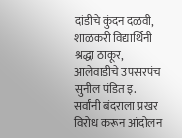दांडीचे कुंदन दळवी, शाळकरी विद्यार्थिनी श्रद्धा ठाकूर, आलेवाडीचे उपसरपंच सुनील पंडित इ. सर्वांनी बंदराला प्रखर विरोध करून आंदोलन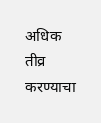अधिक तीव्र करण्याचा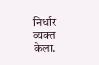निर्धार व्यक्त केला.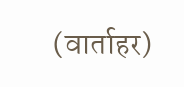(वार्ताहर)